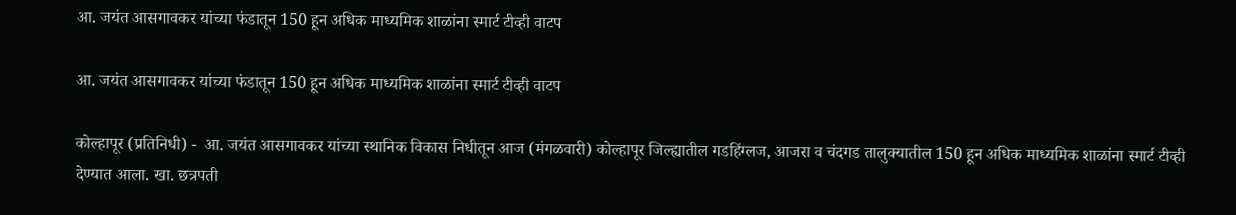आ. जयंत आसगावकर यांच्या फंडातून 150 हून अधिक माध्यमिक शाळांना स्मार्ट टीव्ही वाटप

आ. जयंत आसगावकर यांच्या फंडातून 150 हून अधिक माध्यमिक शाळांना स्मार्ट टीव्ही वाटप

कोल्हापूर (प्रतिनिधी) -  आ. जयंत आसगावकर यांच्या स्थानिक विकास निधीतून आज (मंगळवारी) कोल्हापूर जिल्ह्यातील गडहिंग्लज, आजरा व चंदगड तालुक्यातील 150 हून अधिक माध्यमिक शाळांना स्मार्ट टीव्ही देण्यात आला. खा. छत्रपती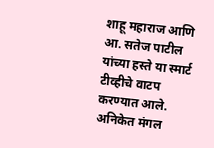शाहू महाराज आणि आ. सतेज पाटील यांच्या हस्ते या स्मार्ट टीव्हीचे वाटप करण्यात आले. अनिकेत मंगल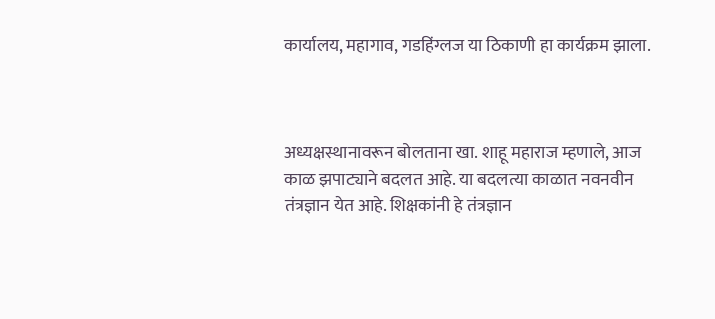कार्यालय, महागाव, गडहिंग्लज या ठिकाणी हा कार्यक्रम झाला.



अध्यक्षस्थानावरून बोलताना खा. शाहू महाराज म्हणाले, आज काळ झपाट्याने बदलत आहे. या बदलत्या काळात नवनवीन तंत्रज्ञान येत आहे. शिक्षकांनी हे तंत्रज्ञान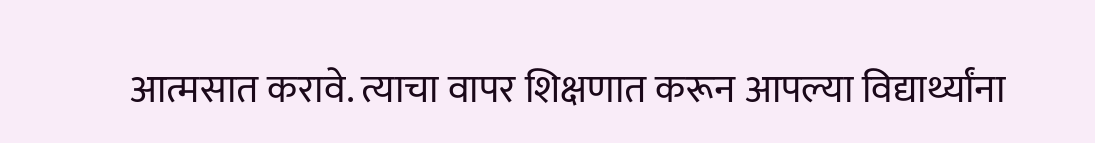आत्मसात करावे. त्याचा वापर शिक्षणात करून आपल्या विद्यार्थ्यांना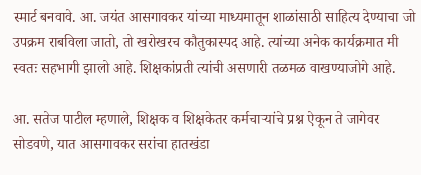स्मार्ट बनवावे. आ. जयंत आसगावकर यांच्या माध्यमातून शाळांसाठी साहित्य देण्याचा जो उपक्रम राबविला जातो, तो खरोखरच कौतुकास्पद आहे. त्यांच्या अनेक कार्यक्रमात मी स्वतः सहभागी झालो आहे. शिक्षकांप्रती त्यांची असणारी तळमळ वाखण्याजोगे आहे.

आ. सतेज पाटील म्हणाले, शिक्षक व शिक्षकेतर कर्मचाऱ्यांचे प्रश्न ऐकून ते जागेवर सोडवणे, यात आसगावकर सरांचा हातखंडा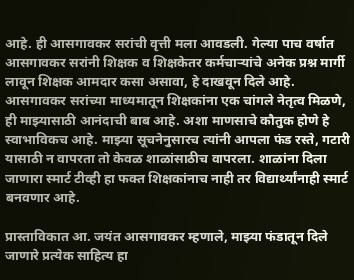आहे. ही आसगावकर सरांची वृत्ती मला आवडली. गेल्या पाच वर्षात आसगावकर सरांनी शिक्षक व शिक्षकेतर कर्मचाऱ्यांचे अनेक प्रश्न मार्गी लावून शिक्षक आमदार कसा असावा, हे दाखवून दिले आहे. आसगावकर सरांच्या माध्यमातून शिक्षकांना एक चांगले नेतृत्व मिळणे, ही माझ्यासाठी आनंदाची बाब आहे. अशा माणसाचे कौतुक होणे हे स्वाभाविकच आहे. माझ्या सूचनेनुसारच त्यांनी आपला फंड रस्ते, गटारी यासाठी न वापरता तो केवळ शाळांसाठीच वापरला. शाळांना दिला जाणारा स्मार्ट टीव्ही हा फक्त शिक्षकांनाच नाही तर विद्यार्थ्यांनाही स्मार्ट बनवणार आहे.

प्रास्ताविकात आ. जयंत आसगावकर म्हणाले, माझ्या फंडातून दिले जाणारे प्रत्येक साहित्य हा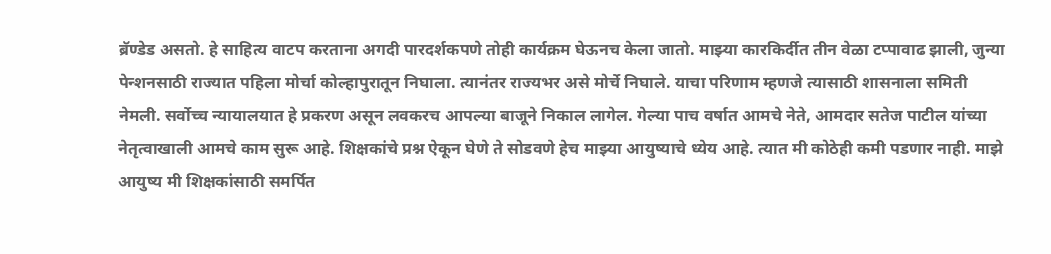ब्रॅण्डेड असतो. हे साहित्य वाटप करताना अगदी पारदर्शकपणे तोही कार्यक्रम घेऊनच केला जातो. माझ्या कारकिर्दीत तीन वेळा टप्पावाढ झाली, जुन्या पेन्शनसाठी राज्यात पहिला मोर्चा कोल्हापुरातून निघाला. त्यानंतर राज्यभर असे मोर्चे निघाले. याचा परिणाम म्हणजे त्यासाठी शासनाला समिती नेमली. सर्वोच्च न्यायालयात हे प्रकरण असून लवकरच आपल्या बाजूने निकाल लागेल. गेल्या पाच वर्षात आमचे नेते, आमदार सतेज पाटील यांच्या नेतृत्वाखाली आमचे काम सुरू आहे. शिक्षकांचे प्रश्न ऐकून घेणे ते सोडवणे हेच माझ्या आयुष्याचे ध्येय आहे. त्यात मी कोठेही कमी पडणार नाही. माझे आयुष्य मी शिक्षकांसाठी समर्पित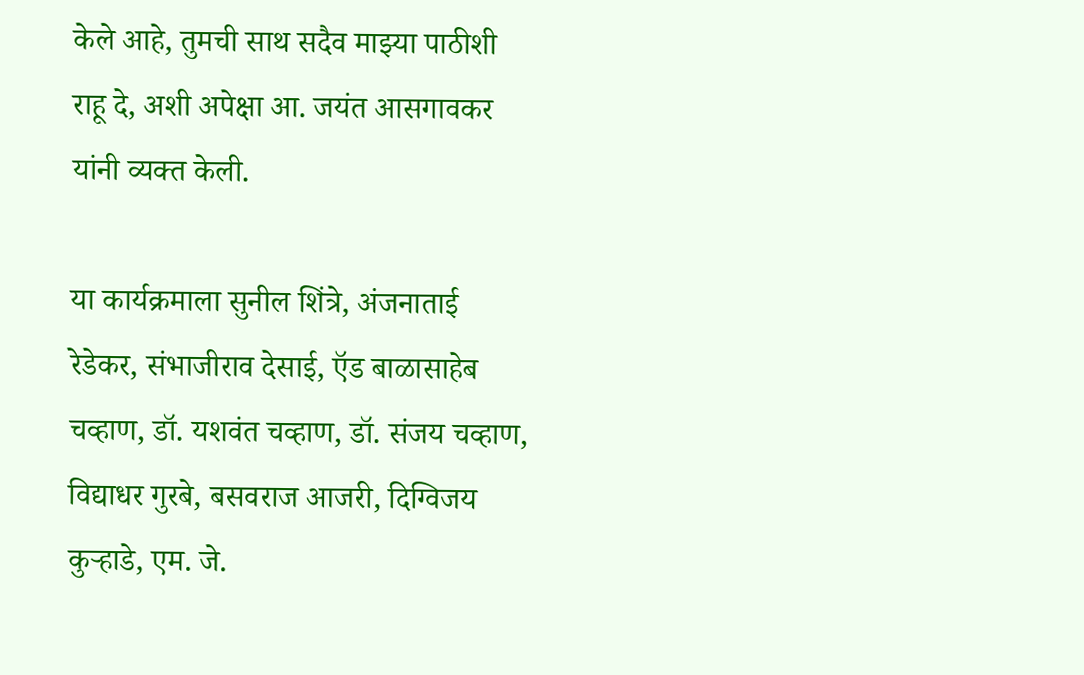केले आहे, तुमची साथ सदैव माझ्या पाठीशी राहू दे, अशी अपेक्षा आ. जयंत आसगावकर यांनी व्यक्त केली.

या कार्यक्रमाला सुनील शिंत्रे, अंजनाताई रेडेकर, संभाजीराव देसाई, ऍड बाळासाहेब चव्हाण, डॉ. यशवंत चव्हाण, डॉ. संजय चव्हाण, विद्याधर गुरबे, बसवराज आजरी, दिग्विजय कुऱ्हाडे, एम. जे.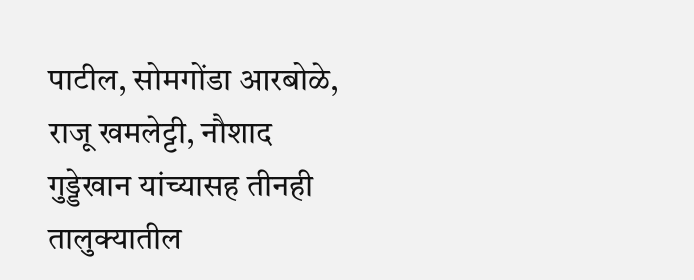पाटील, सोमगोंडा आरबोळे, राजू खमलेट्टी, नौशाद गुड्डेखान यांच्यासह तीनही तालुक्यातील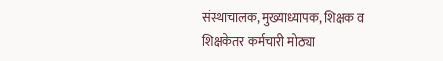संस्थाचालक, मुख्याध्यापक, शिक्षक व शिक्षकेतर कर्मचारी मोठ्या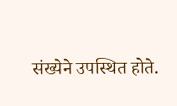संख्येने उपस्थित होते.